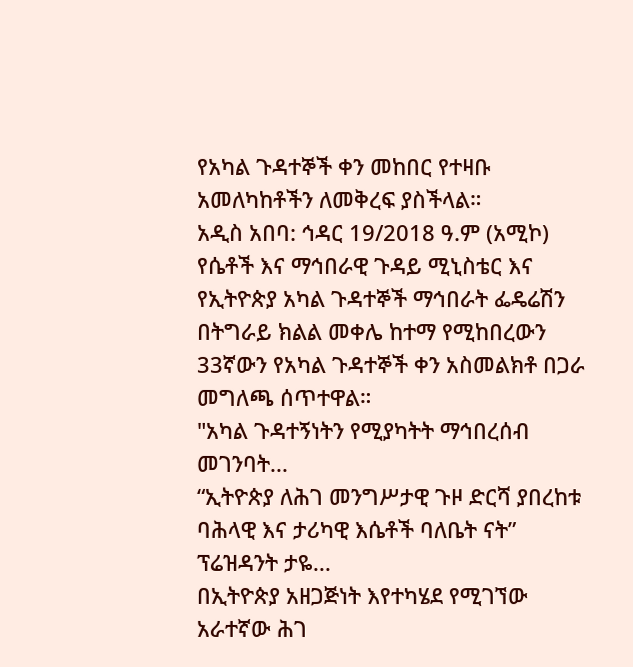የአካል ጉዳተኞች ቀን መከበር የተዛቡ አመለካከቶችን ለመቅረፍ ያስችላል።
አዲስ አበባ: ኅዳር 19/2018 ዓ.ም (አሚኮ) የሴቶች እና ማኅበራዊ ጉዳይ ሚኒስቴር እና የኢትዮጵያ አካል ጉዳተኞች ማኅበራት ፌዴሬሽን በትግራይ ክልል መቀሌ ከተማ የሚከበረውን 33ኛውን የአካል ጉዳተኞች ቀን አስመልክቶ በጋራ መግለጫ ሰጥተዋል።
"አካል ጉዳተኝነትን የሚያካትት ማኅበረሰብ መገንባት...
“ኢትዮጵያ ለሕገ መንግሥታዊ ጉዞ ድርሻ ያበረከቱ ባሕላዊ እና ታሪካዊ እሴቶች ባለቤት ናት” ፕሬዝዳንት ታዬ...
በኢትዮጵያ አዘጋጅነት እየተካሄደ የሚገኘው አራተኛው ሕገ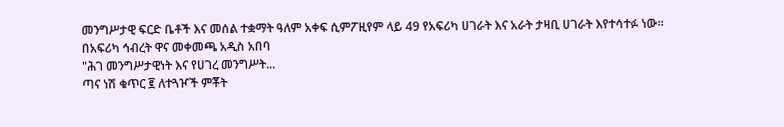መንግሥታዊ ፍርድ ቤቶች እና መሰል ተቋማት ዓለም አቀፍ ሲምፖዚየም ላይ 49 የአፍሪካ ሀገራት እና አራት ታዛቢ ሀገራት እየተሳተፉ ነው።
በአፍሪካ ኅብረት ዋና መቀመጫ አዲስ አበባ
"ሕገ መንግሥታዊነት እና የሀገረ መንግሥት...
ጣና ነሽ ቁጥር ፪ ለተጓዦች ምቾት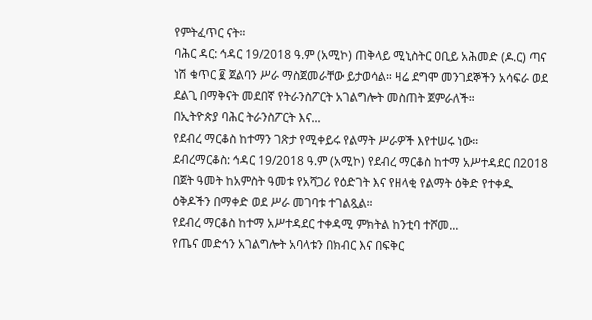የምትፈጥር ናት።
ባሕር ዳር: ኅዳር 19/2018 ዓ.ም (አሚኮ) ጠቅላይ ሚኒስትር ዐቢይ አሕመድ (ዶ.ር) ጣና ነሽ ቁጥር ፪ ጀልባን ሥራ ማስጀመራቸው ይታወሳል። ዛሬ ደግሞ መንገደኞችን አሳፍራ ወደ ደልጊ በማቅናት መደበኛ የትራንስፖርት አገልግሎት መስጠት ጀምራለች።
በኢትዮጵያ ባሕር ትራንስፖርት እና...
የደብረ ማርቆስ ከተማን ገጽታ የሚቀይሩ የልማት ሥራዎች እየተሠሩ ነው።
ደብረማርቆስ: ኅዳር 19/2018 ዓ.ም (አሚኮ) የደብረ ማርቆስ ከተማ አሥተዳደር በ2018 በጀት ዓመት ከአምስት ዓመቱ የአሻጋሪ የዕድገት እና የዘላቂ የልማት ዕቅድ የተቀዱ ዕቅዶችን በማቀድ ወደ ሥራ መገባቱ ተገልጿል።
የደብረ ማርቆስ ከተማ አሥተዳደር ተቀዳሚ ምክትል ከንቲባ ተሾመ...
የጤና መድኅን አገልግሎት አባላቱን በክብር እና በፍቅር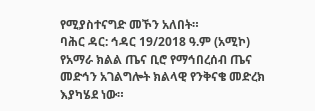የሚያስተናግድ መኾን አለበት።
ባሕር ዳር: ኅዳር 19/2018 ዓ.ም (አሚኮ) የአማራ ክልል ጤና ቢሮ የማኅበረሰብ ጤና መድኅን አገልግሎት ክልላዊ የንቅናቄ መድረክ እያካሄደ ነው።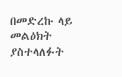በመድረኩ ላይ መልዕክት ያስተላለፉት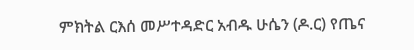ምክትል ርእሰ መሥተዳድር አብዱ ሁሴን (ዶ.ር) የጤና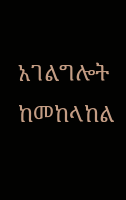አገልግሎት ከመከላከል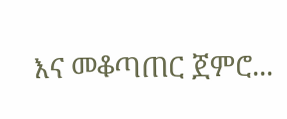እና መቆጣጠር ጀምሮ...